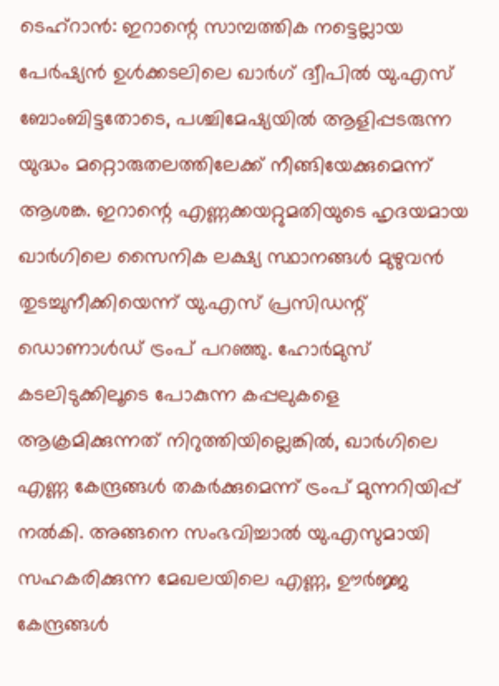ടെഹ്റാൻ: ഇറാന്റെ സാമ്പത്തിക നട്ടെല്ലായ പേർഷ്യൻ ഉൾക്കടലിലെ ഖാർഗ് ദ്വീപിൽ യു.എസ് ബോംബിട്ടതോടെ, പശ്ചിമേഷ്യയിൽ ആളിപ്പടരുന്ന യുദ്ധം മറ്റൊരുതലത്തിലേക്ക് നീങ്ങിയേക്കുമെന്ന് ആശങ്ക. ഇറാന്റെ എണ്ണക്കയറ്റുമതിയുടെ ഹൃദയമായ ഖാർഗിലെ സൈനിക ലക്ഷ്യ സ്ഥാനങ്ങൾ മുഴുവൻ തുടച്ചുനീക്കിയെന്ന് യു.എസ് പ്രസിഡന്റ് ഡൊണാൾഡ് ട്രംപ് പറഞ്ഞു. ഹോർമുസ് കടലിടുക്കിലൂടെ പോകുന്ന കപ്പലുകളെ ആക്രമിക്കുന്നത് നിറുത്തിയില്ലെങ്കിൽ, ഖാർഗിലെ എണ്ണ കേന്ദ്രങ്ങൾ തകർക്കുമെന്ന് ട്രംപ് മുന്നറിയിപ്പ് നൽകി. അങ്ങനെ സംഭവിച്ചാൽ യു.എസുമായി സഹകരിക്കുന്ന മേഖലയിലെ എണ്ണ, ഊർജ്ജ കേന്ദ്രങ്ങൾ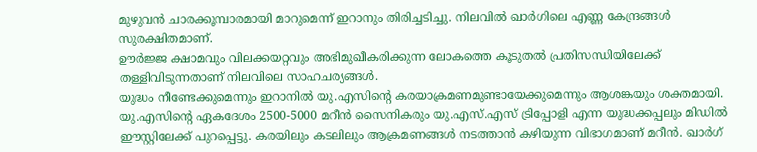മുഴുവൻ ചാരക്കൂമ്പാരമായി മാറുമെന്ന് ഇറാനും തിരിച്ചടിച്ചു. നിലവിൽ ഖാർഗിലെ എണ്ണ കേന്ദ്രങ്ങൾ സുരക്ഷിതമാണ്.
ഊർജ്ജ ക്ഷാമവും വിലക്കയറ്റവും അഭിമുഖീകരിക്കുന്ന ലോകത്തെ കൂടുതൽ പ്രതിസന്ധിയിലേക്ക് തള്ളിവിടുന്നതാണ് നിലവിലെ സാഹചര്യങ്ങൾ.
യുദ്ധം നീണ്ടേക്കുമെന്നും ഇറാനിൽ യു.എസിന്റെ കരയാക്രമണമുണ്ടായേക്കുമെന്നും ആശങ്കയും ശക്തമായി. യു.എസിന്റെ ഏകദേശം 2500-5000 മറീൻ സൈനികരും യു.എസ്.എസ് ട്രിപ്പോളി എന്ന യുദ്ധക്കപ്പലും മിഡിൽ ഈസ്റ്റിലേക്ക് പുറപ്പെട്ടു. കരയിലും കടലിലും ആക്രമണങ്ങൾ നടത്താൻ കഴിയുന്ന വിഭാഗമാണ് മറീൻ. ഖാർഗ്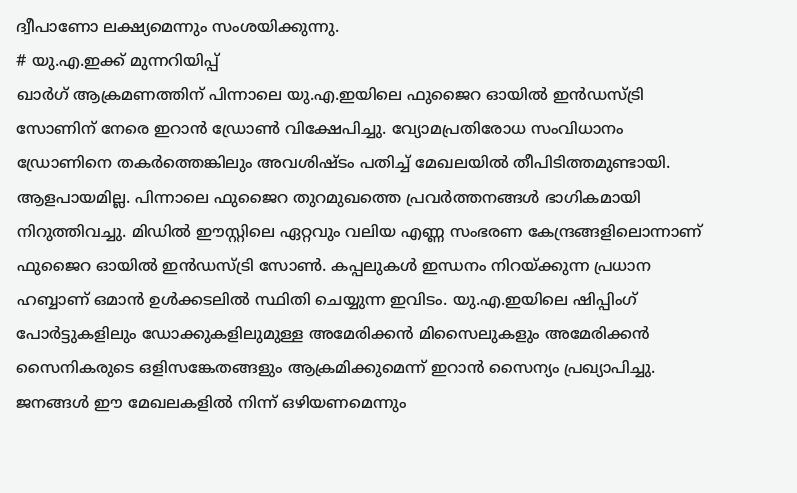ദ്വീപാണോ ലക്ഷ്യമെന്നും സംശയിക്കുന്നു.
# യു.എ.ഇക്ക് മുന്നറിയിപ്പ്
ഖാർഗ് ആക്രമണത്തിന് പിന്നാലെ യു.എ.ഇയിലെ ഫുജൈറ ഓയിൽ ഇൻഡസ്ട്രി സോണിന് നേരെ ഇറാൻ ഡ്രോൺ വിക്ഷേപിച്ചു. വ്യോമപ്രതിരോധ സംവിധാനം ഡ്രോണിനെ തകർത്തെങ്കിലും അവശിഷ്ടം പതിച്ച് മേഖലയിൽ തീപിടിത്തമുണ്ടായി. ആളപായമില്ല. പിന്നാലെ ഫുജൈറ തുറമുഖത്തെ പ്രവർത്തനങ്ങൾ ഭാഗികമായി നിറുത്തിവച്ചു. മിഡിൽ ഈസ്റ്റിലെ ഏറ്റവും വലിയ എണ്ണ സംഭരണ കേന്ദ്രങ്ങളിലൊന്നാണ് ഫുജൈറ ഓയിൽ ഇൻഡസ്ട്രി സോൺ. കപ്പലുകൾ ഇന്ധനം നിറയ്ക്കുന്ന പ്രധാന ഹബ്ബാണ് ഒമാൻ ഉൾക്കടലിൽ സ്ഥിതി ചെയ്യുന്ന ഇവിടം. യു.എ.ഇയിലെ ഷിപ്പിംഗ് പോർട്ടുകളിലും ഡോക്കുകളിലുമുള്ള അമേരിക്കൻ മിസൈലുകളും അമേരിക്കൻ സൈനികരുടെ ഒളിസങ്കേതങ്ങളും ആക്രമിക്കുമെന്ന് ഇറാൻ സൈന്യം പ്രഖ്യാപിച്ചു. ജനങ്ങൾ ഈ മേഖലകളിൽ നിന്ന് ഒഴിയണമെന്നും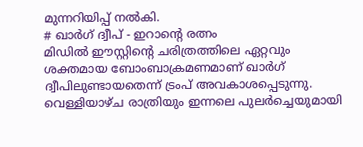മുന്നറിയിപ്പ് നൽകി.
# ഖാർഗ് ദ്വീപ് - ഇറാന്റെ രത്നം
മിഡിൽ ഈസ്റ്റിന്റെ ചരിത്രത്തിലെ ഏറ്റവും ശക്തമായ ബോംബാക്രമണമാണ് ഖാർഗ് ദ്വീപിലുണ്ടായതെന്ന് ട്രംപ് അവകാശപ്പെടുന്നു. വെള്ളിയാഴ്ച രാത്രിയും ഇന്നലെ പുലർച്ചെയുമായി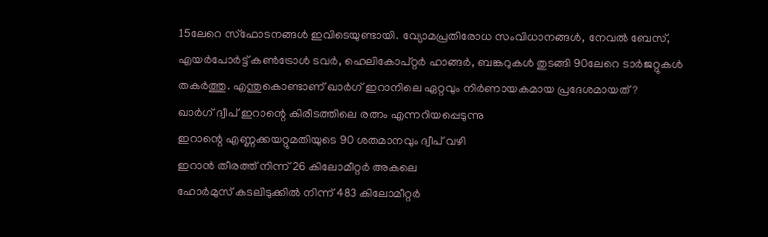15ലേറെ സ്ഫോടനങ്ങൾ ഇവിടെയുണ്ടായി. വ്യോമപ്രതിരോധ സംവിധാനങ്ങൾ, നേവൽ ബേസ്, എയർപോർട്ട് കൺട്രോൾ ടവർ, ഹെലികോപ്റ്റർ ഹാങ്ങർ, ബങ്കറുകൾ തുടങ്ങി 90ലേറെ ടാർജറ്റുകൾ തകർത്തു. എന്തുകൊണ്ടാണ് ഖാർഗ് ഇറാനിലെ ഏറ്റവും നിർണായകമായ പ്രദേശമായത് ?
ഖാർഗ് ദ്വീപ് ഇറാന്റെ കിരീടത്തിലെ രത്നം എന്നറിയപ്പെടുന്നു
ഇറാന്റെ എണ്ണക്കയറ്റുമതിയുടെ 90 ശതമാനവും ദ്വീപ് വഴി
ഇറാൻ തീരത്ത് നിന്ന് 26 കിലോമീറ്റർ അകലെ
ഹോർമുസ് കടലിടുക്കിൽ നിന്ന് 483 കിലോമീറ്റർ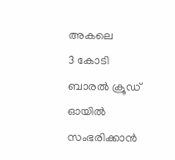അകലെ
3 കോടി ബാരൽ ക്രൂഡ് ഓയിൽ സംഭരിക്കാൻ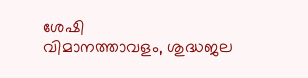ശേഷി
വിമാനത്താവളം, ശുദ്ധജല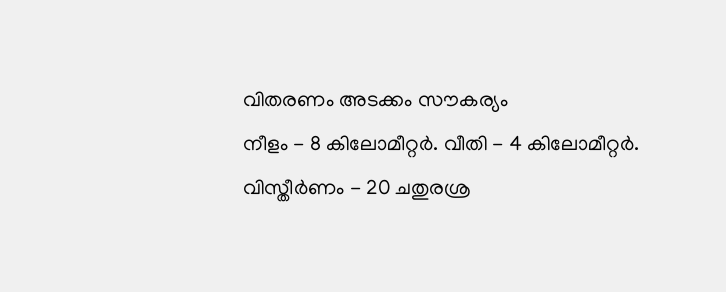വിതരണം അടക്കം സൗകര്യം
നീളം - 8 കിലോമീറ്റർ. വീതി - 4 കിലോമീറ്റർ. വിസ്തീർണം - 20 ചതുരശ്ര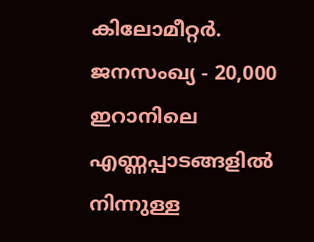കിലോമീറ്റർ. ജനസംഖ്യ - 20,000
ഇറാനിലെ എണ്ണപ്പാടങ്ങളിൽ നിന്നുള്ള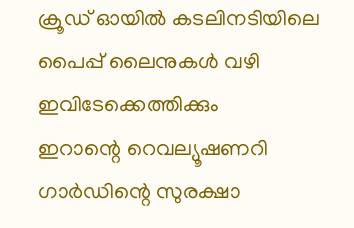ക്രൂഡ് ഓയിൽ കടലിനടിയിലെ പൈപ്പ് ലൈനുകൾ വഴി ഇവിടേക്കെത്തിക്കും
ഇറാന്റെ റെവല്യൂഷണറി ഗാർഡിന്റെ സുരക്ഷാ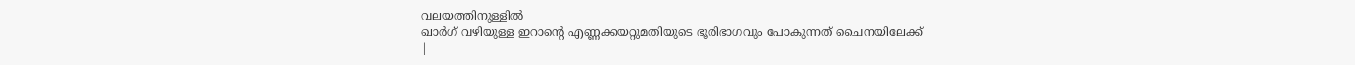വലയത്തിനുള്ളിൽ
ഖാർഗ് വഴിയുള്ള ഇറാന്റെ എണ്ണക്കയറ്റുമതിയുടെ ഭൂരിഭാഗവും പോകുന്നത് ചൈനയിലേക്ക്
|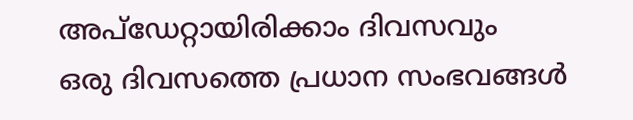അപ്ഡേറ്റായിരിക്കാം ദിവസവും
ഒരു ദിവസത്തെ പ്രധാന സംഭവങ്ങൾ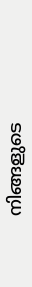നിങ്ങളുടെ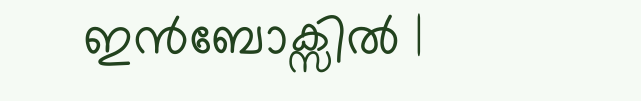ഇൻബോക്സിൽ |